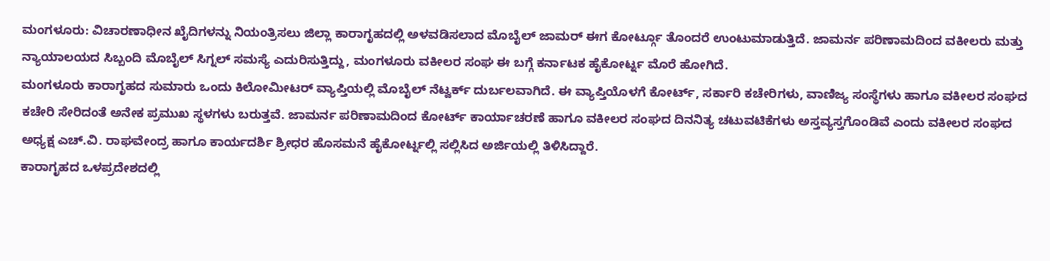ಮಂಗಳೂರು: ವಿಚಾರಣಾಧೀನ ಖೈದಿಗಳನ್ನು ನಿಯಂತ್ರಿಸಲು ಜಿಲ್ಲಾ ಕಾರಾಗೃಹದಲ್ಲಿ ಅಳವಡಿಸಲಾದ ಮೊಬೈಲ್ ಜಾಮರ್ ಈಗ ಕೋರ್ಟ್ಗೂ ತೊಂದರೆ ಉಂಟುಮಾಡುತ್ತಿದೆ. ಜಾಮರ್ನ ಪರಿಣಾಮದಿಂದ ವಕೀಲರು ಮತ್ತು ನ್ಯಾಯಾಲಯದ ಸಿಬ್ಬಂದಿ ಮೊಬೈಲ್ ಸಿಗ್ನಲ್ ಸಮಸ್ಯೆ ಎದುರಿಸುತ್ತಿದ್ದು, ಮಂಗಳೂರು ವಕೀಲರ ಸಂಘ ಈ ಬಗ್ಗೆ ಕರ್ನಾಟಕ ಹೈಕೋರ್ಟ್ನ ಮೊರೆ ಹೋಗಿದೆ.
ಮಂಗಳೂರು ಕಾರಾಗೃಹದ ಸುಮಾರು ಒಂದು ಕಿಲೋಮೀಟರ್ ವ್ಯಾಪ್ತಿಯಲ್ಲಿ ಮೊಬೈಲ್ ನೆಟ್ವರ್ಕ್ ದುರ್ಬಲವಾಗಿದೆ. ಈ ವ್ಯಾಪ್ತಿಯೊಳಗೆ ಕೋರ್ಟ್, ಸರ್ಕಾರಿ ಕಚೇರಿಗಳು, ವಾಣಿಜ್ಯ ಸಂಸ್ಥೆಗಳು ಹಾಗೂ ವಕೀಲರ ಸಂಘದ ಕಚೇರಿ ಸೇರಿದಂತೆ ಅನೇಕ ಪ್ರಮುಖ ಸ್ಥಳಗಳು ಬರುತ್ತವೆ. ಜಾಮರ್ನ ಪರಿಣಾಮದಿಂದ ಕೋರ್ಟ್ ಕಾರ್ಯಾಚರಣೆ ಹಾಗೂ ವಕೀಲರ ಸಂಘದ ದಿನನಿತ್ಯ ಚಟುವಟಿಕೆಗಳು ಅಸ್ತವ್ಯಸ್ತಗೊಂಡಿವೆ ಎಂದು ವಕೀಲರ ಸಂಘದ ಅಧ್ಯಕ್ಷ ಎಚ್.ವಿ. ರಾಘವೇಂದ್ರ ಹಾಗೂ ಕಾರ್ಯದರ್ಶಿ ಶ್ರೀಧರ ಹೊಸಮನೆ ಹೈಕೋರ್ಟ್ನಲ್ಲಿ ಸಲ್ಲಿಸಿದ ಅರ್ಜಿಯಲ್ಲಿ ತಿಳಿಸಿದ್ದಾರೆ.
ಕಾರಾಗೃಹದ ಒಳಪ್ರದೇಶದಲ್ಲಿ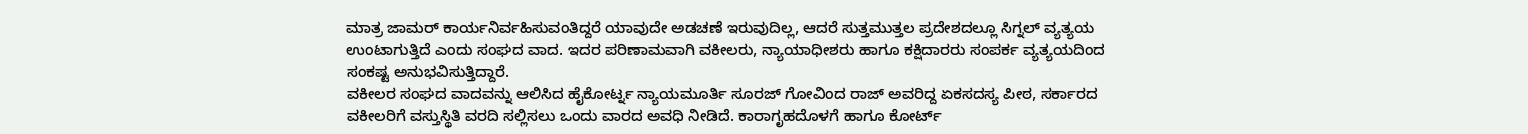ಮಾತ್ರ ಜಾಮರ್ ಕಾರ್ಯನಿರ್ವಹಿಸುವಂತಿದ್ದರೆ ಯಾವುದೇ ಅಡಚಣೆ ಇರುವುದಿಲ್ಲ, ಆದರೆ ಸುತ್ತಮುತ್ತಲ ಪ್ರದೇಶದಲ್ಲೂ ಸಿಗ್ನಲ್ ವ್ಯತ್ಯಯ ಉಂಟಾಗುತ್ತಿದೆ ಎಂದು ಸಂಘದ ವಾದ. ಇದರ ಪರಿಣಾಮವಾಗಿ ವಕೀಲರು, ನ್ಯಾಯಾಧೀಶರು ಹಾಗೂ ಕಕ್ಷಿದಾರರು ಸಂಪರ್ಕ ವ್ಯತ್ಯಯದಿಂದ ಸಂಕಷ್ಟ ಅನುಭವಿಸುತ್ತಿದ್ದಾರೆ.
ವಕೀಲರ ಸಂಘದ ವಾದವನ್ನು ಆಲಿಸಿದ ಹೈಕೋರ್ಟ್ನ ನ್ಯಾಯಮೂರ್ತಿ ಸೂರಜ್ ಗೋವಿಂದ ರಾಜ್ ಅವರಿದ್ದ ಏಕಸದಸ್ಯ ಪೀಠ, ಸರ್ಕಾರದ ವಕೀಲರಿಗೆ ವಸ್ತುಸ್ಥಿತಿ ವರದಿ ಸಲ್ಲಿಸಲು ಒಂದು ವಾರದ ಅವಧಿ ನೀಡಿದೆ. ಕಾರಾಗೃಹದೊಳಗೆ ಹಾಗೂ ಕೋರ್ಟ್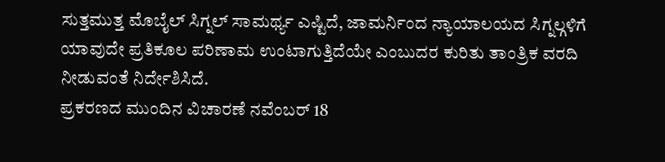ಸುತ್ತಮುತ್ತ ಮೊಬೈಲ್ ಸಿಗ್ನಲ್ ಸಾಮರ್ಥ್ಯ ಎಷ್ಟಿದೆ, ಜಾಮರ್ನಿಂದ ನ್ಯಾಯಾಲಯದ ಸಿಗ್ನಲ್ಗಳಿಗೆ ಯಾವುದೇ ಪ್ರತಿಕೂಲ ಪರಿಣಾಮ ಉಂಟಾಗುತ್ತಿದೆಯೇ ಎಂಬುದರ ಕುರಿತು ತಾಂತ್ರಿಕ ವರದಿ ನೀಡುವಂತೆ ನಿರ್ದೇಶಿಸಿದೆ.
ಪ್ರಕರಣದ ಮುಂದಿನ ವಿಚಾರಣೆ ನವೆಂಬರ್ 18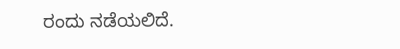ರಂದು ನಡೆಯಲಿದೆ.